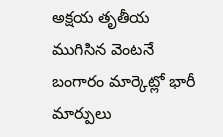అక్షయ తృతీయ ముగిసిన వెంటనే బంగారం మార్కెట్లో భారీ మార్పులు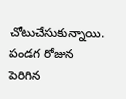చోటుచేసుకున్నాయి. పండగ రోజున పెరిగిన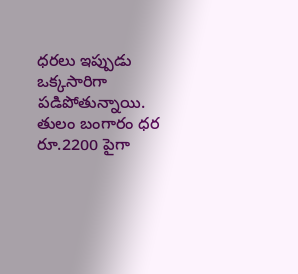ధరలు ఇప్పుడు ఒక్కసారిగా పడిపోతున్నాయి. తులం బంగారం ధర రూ.2200 పైగా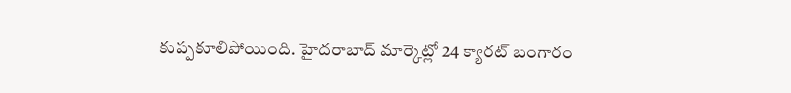కుప్పకూలిపోయింది. హైదరాబాద్ మార్కెట్లో 24 క్యారట్ బంగారం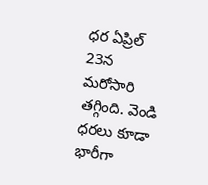ధర ఏప్రిల్ 23న మరోసారి తగ్గింది. వెండి ధరలు కూడా భారీగా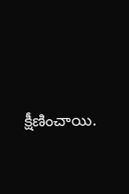క్షీణించాయి.